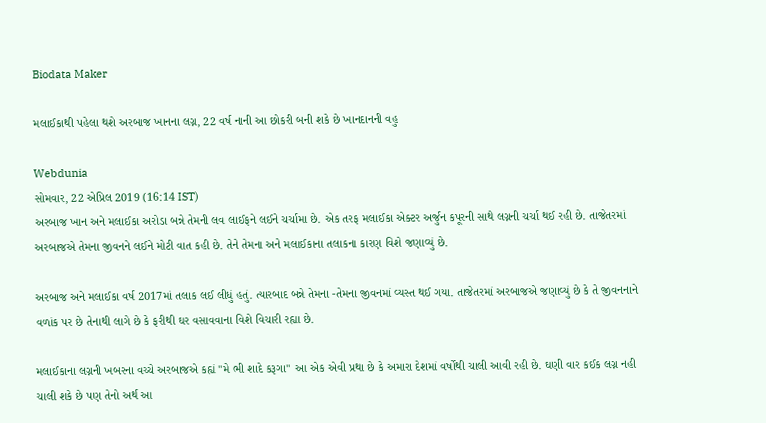Biodata Maker

મલાઈકાથી પહેલા થશે અરબાજ ખાનના લગ્ન, 22 વર્ષ નાની આ છોકરી બની શકે છે ખાનદાનની વહુ

Webdunia
સોમવાર, 22 એપ્રિલ 2019 (16:14 IST)
અરબાજ ખાન અને મલાઈકા અરોડા બન્ને તેમની લવ લાઈફને લઈને ચર્ચામા છે. એક તરફ મલાઈકા એક્ટર અર્જુન કપૂરની સાથે લગ્નની ચર્ચા થઈ રહી છે. તાજેતરમાં અરબાજએ તેમના જીવનને લઈને મોટી વાત કહી છે. તેને તેમના અને મલાઈકાના તલાકના કારણ વિશે જણાવ્યું છે.

અરબાજ અને મલાઈકા વર્ષ 2017માં તલાક લઈ લીધું હતું. ત્યારબાદ બન્ને તેમના -તેમના જીવનમાં વ્યસ્ત થઈ ગયા. તાજેતરમાં અરબાજએ જણાવ્યું છે કે તે જીવનનાને વળાંક પર છે તેનાથી લાગે છે કે ફરીથી ઘર વસાવવાના વિશે વિચારી રહ્યા છે.

મલાઈકાના લગ્નની ખબરના વચ્ચે અરબાજએ કહ્યં "મે ભી શાદે કરૂગા" આ એક એવી પ્રથા છે કે અમારા દેશમાં વર્ષોથી ચાલી આવી રહી છે. ઘણી વાર કઈક લગ્ન નહી ચાલી શકે છે પણ તેનો અર્થ આ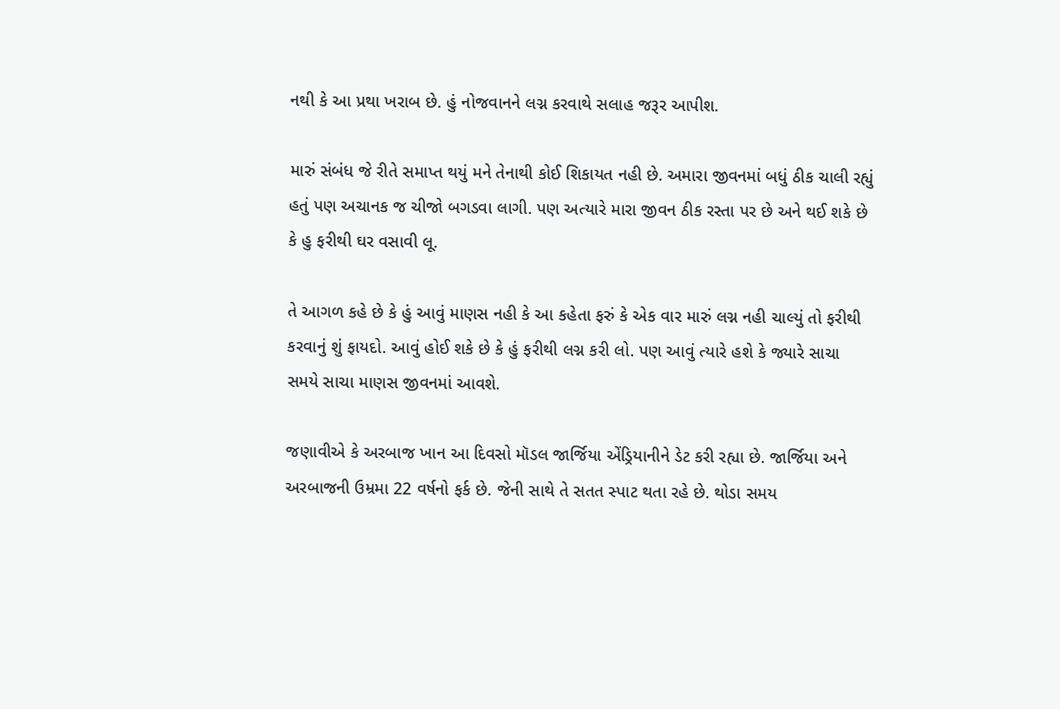નથી કે આ પ્રથા ખરાબ છે. હું નોજવાનને લગ્ન કરવાથે સલાહ જરૂર આપીશ.

મારું સંબંધ જે રીતે સમાપ્ત થયું મને તેનાથી કોઈ શિકાયત નહી છે. અમારા જીવનમાં બધું ઠીક ચાલી રહ્યું હતું પણ અચાનક જ ચીજો બગડવા લાગી. પણ અત્યારે મારા જીવન ઠીક રસ્તા પર છે અને થઈ શકે છે કે હુ ફરીથી ઘર વસાવી લૂ.

તે આગળ કહે છે કે હું આવું માણસ નહી કે આ કહેતા ફરું કે એક વાર મારું લગ્ન નહી ચાલ્યું તો ફરીથી કરવાનું શું ફાયદો. આવું હોઈ શકે છે કે હું ફરીથી લગ્ન કરી લો. પણ આવું ત્યારે હશે કે જ્યારે સાચા સમયે સાચા માણસ જીવનમાં આવશે.

જણાવીએ કે અરબાજ ખાન આ દિવસો મૉડલ જાર્જિયા એંડ્રિયાનીને ડેટ કરી રહ્યા છે. જાર્જિયા અને અરબાજની ઉમ્રમા 22 વર્ષનો ફર્ક છે. જેની સાથે તે સતત સ્પાટ થતા રહે છે. થોડા સમય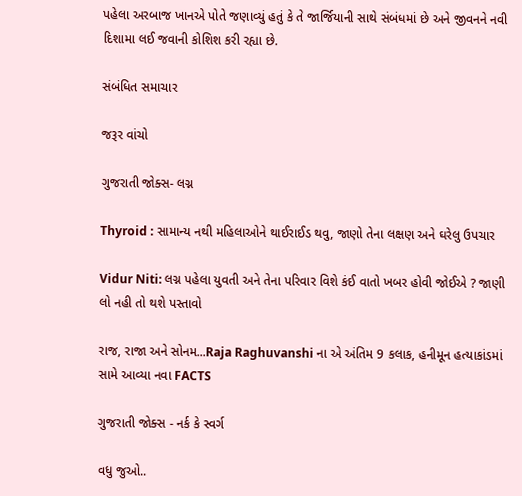પહેલા અરબાજ ખાનએ પોતે જણાવ્યું હતું કે તે જાર્જિયાની સાથે સંબંધમાં છે અને જીવનને નવી દિશામા લઈ જવાની કોશિશ કરી રહ્યા છે.

સંબંધિત સમાચાર

જરૂર વાંચો

ગુજરાતી જોક્સ- લગ્ન

Thyroid : સામાન્ય નથી મહિલાઓને થાઈરાઈડ થવુ, જાણો તેના લક્ષણ અને ઘરેલુ ઉપચાર

Vidur Niti: લગ્ન પહેલા યુવતી અને તેના પરિવાર વિશે કંઈ વાતો ખબર હોવી જોઈએ ? જાણી લો નહી તો થશે પસ્તાવો

રાજ, રાજા અને સોનમ...Raja Raghuvanshi ના એ અંતિમ 9 કલાક, હનીમૂન હત્યાકાંડમાં સામે આવ્યા નવા FACTS

ગુજરાતી જોક્સ - નર્ક કે સ્વર્ગ

વધુ જુઓ..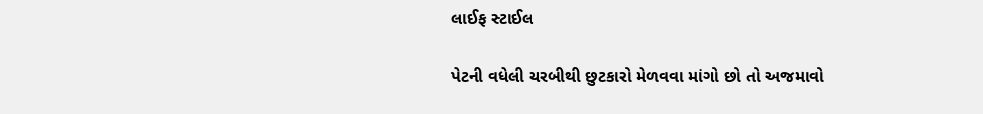લાઈફ સ્ટાઈલ

પેટની વધેલી ચરબીથી છુટકારો મેળવવા માંગો છો તો અજમાવો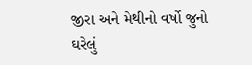જીરા અને મેથીનો વર્ષો જુનો ઘરેલું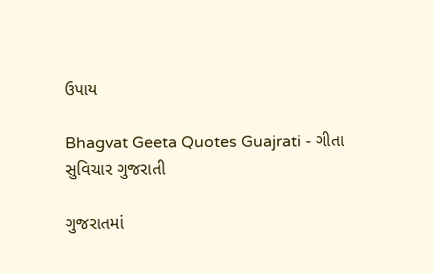ઉપાય

Bhagvat Geeta Quotes Guajrati - ગીતા સુવિચાર ગુજરાતી

ગુજરાતમાં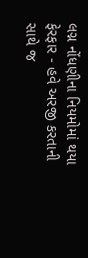લગ્ન નોંધણીના નિયમોમાં થયા ફેરફાર - હવે અરજી કરતાની સાથે જ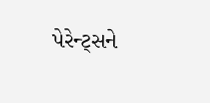પેરેન્ટ્સને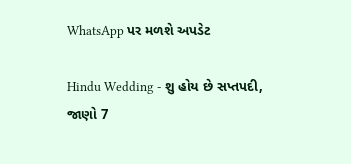WhatsApp પર મળશે અપડેટ

Hindu Wedding - શુ હોય છે સપ્તપદી, જાણો 7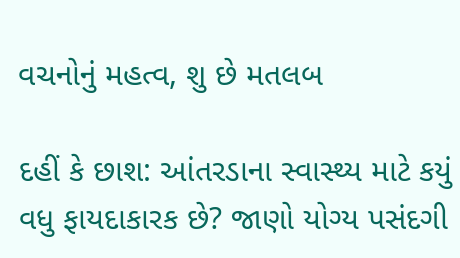વચનોનું મહત્વ, શુ છે મતલબ

દહીં કે છાશ: આંતરડાના સ્વાસ્થ્ય માટે કયું વધુ ફાયદાકારક છે? જાણો યોગ્ય પસંદગી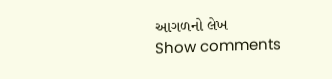આગળનો લેખ
Show comments